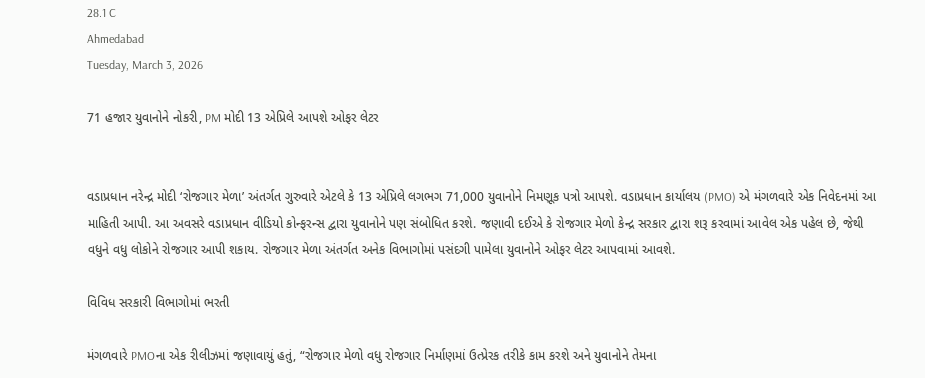28.1 C
Ahmedabad
Tuesday, March 3, 2026

71 હજાર યુવાનોને નોકરી, PM મોદી 13 એપ્રિલે આપશે ઓફર લેટર


વડાપ્રધાન નરેન્દ્ર મોદી ‘રોજગાર મેળા’ અંતર્ગત ગુરુવારે એટલે કે 13 એપ્રિલે લગભગ 71,000 યુવાનોને નિમણૂક પત્રો આપશે. વડાપ્રધાન કાર્યાલય (PMO) એ મંગળવારે એક નિવેદનમાં આ માહિતી આપી. આ અવસરે વડાપ્રધાન વીડિયો કોન્ફરન્સ દ્વારા યુવાનોને પણ સંબોધિત કરશે. જણાવી દઈએ કે રોજગાર મેળો કેન્દ્ર સરકાર દ્વારા શરૂ કરવામાં આવેલ એક પહેલ છે, જેથી વધુને વધુ લોકોને રોજગાર આપી શકાય. રોજગાર મેળા અંતર્ગત અનેક વિભાગોમાં પસંદગી પામેલા યુવાનોને ઓફર લેટર આપવામાં આવશે.

વિવિધ સરકારી વિભાગોમાં ભરતી

મંગળવારે PMOના એક રીલીઝમાં જણાવાયું હતું, “રોજગાર મેળો વધુ રોજગાર નિર્માણમાં ઉત્પ્રેરક તરીકે કામ કરશે અને યુવાનોને તેમના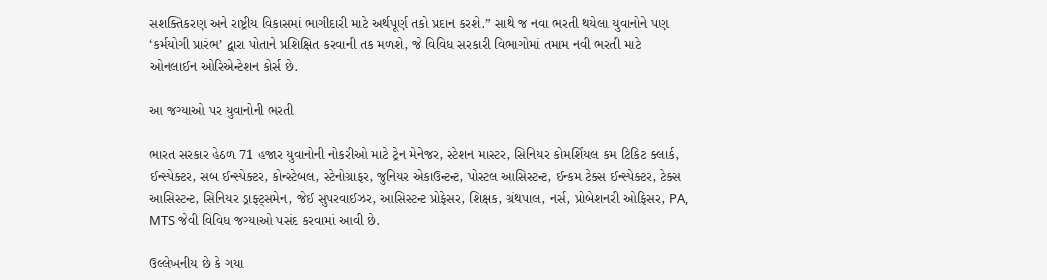સશક્તિકરણ અને રાષ્ટ્રીય વિકાસમાં ભાગીદારી માટે અર્થપૂર્ણ તકો પ્રદાન કરશે.” સાથે જ નવા ભરતી થયેલા યુવાનોને પણ ‘કર્મયોગી પ્રારંભ’ દ્વારા પોતાને પ્રશિક્ષિત કરવાની તક મળશે, જે વિવિધ સરકારી વિભાગોમાં તમામ નવી ભરતી માટે ઓનલાઈન ઓરિએન્ટેશન કોર્સ છે.

આ જગ્યાઓ પર યુવાનોની ભરતી

ભારત સરકાર હેઠળ 71 હજાર યુવાનોની નોકરીઓ માટે ટ્રેન મેનેજર, સ્ટેશન માસ્ટર, સિનિયર કોમર્શિયલ કમ ટિકિટ ક્લાર્ક, ઈન્સ્પેક્ટર, સબ ઈન્સ્પેક્ટર, કોન્સ્ટેબલ, સ્ટેનોગ્રાફર, જુનિયર એકાઉન્ટન્ટ, પોસ્ટલ આસિસ્ટન્ટ, ઈન્કમ ટેક્સ ઈન્સ્પેક્ટર, ટેક્સ આસિસ્ટન્ટ, સિનિયર ડ્રાફ્ટ્સમેન, જેઈ સુપરવાઈઝર, આસિસ્ટન્ટ પ્રોફેસર, શિક્ષક, ગ્રંથપાલ, નર્સ, પ્રોબેશનરી ઓફિસર, PA, MTS જેવી વિવિધ જગ્યાઓ પસંદ કરવામાં આવી છે.

ઉલ્લેખનીય છે કે ગયા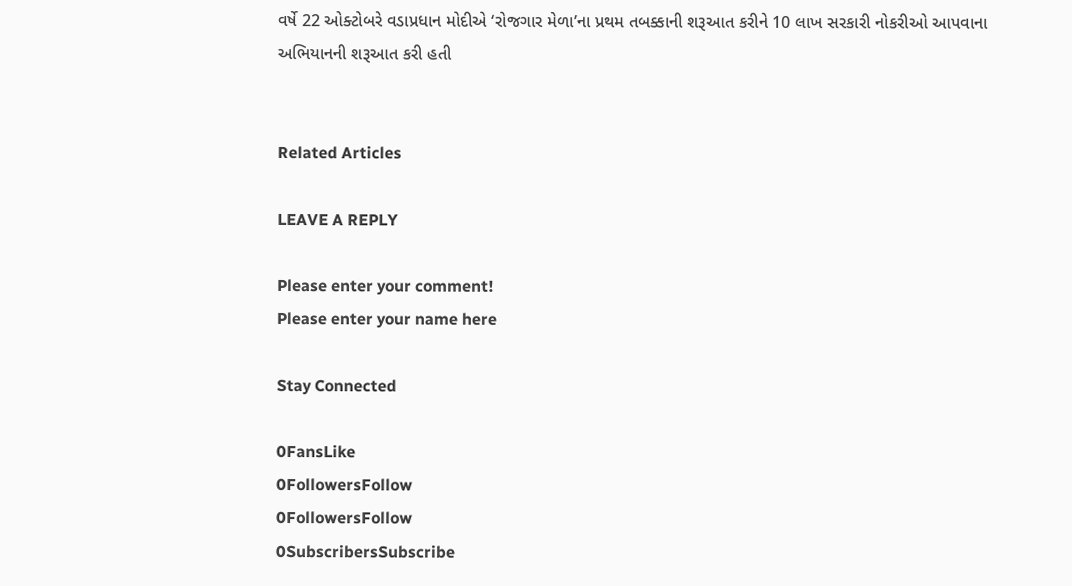વર્ષે 22 ઓક્ટોબરે વડાપ્રધાન મોદીએ ‘રોજગાર મેળા’ના પ્રથમ તબક્કાની શરૂઆત કરીને 10 લાખ સરકારી નોકરીઓ આપવાના અભિયાનની શરૂઆત કરી હતી


Related Articles

LEAVE A REPLY

Please enter your comment!
Please enter your name here

Stay Connected

0FansLike
0FollowersFollow
0FollowersFollow
0SubscribersSubscribe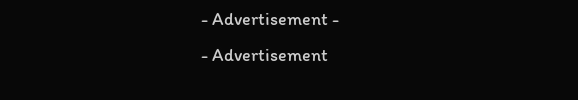- Advertisement -
- Advertisement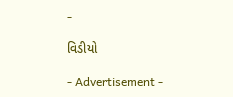-

વિડીયો

- Advertisement -